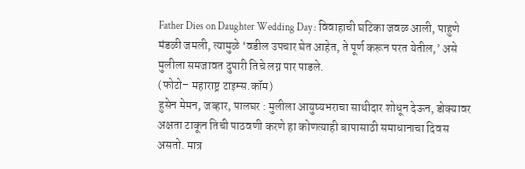Father Dies on Daughter Wedding Day : विवाहाची घटिका जवळ आली, पाहुणे मंडळी जमली, त्यामुळे ‘वडील उपचार घेत आहेत, ते पूर्ण करून परत येतील,’ असे मुलीला समजावत दुपारी तिचे लग्न पार पाडले.
(फोटो– महाराष्ट्र टाइम्स.कॉम)
हुसेन मेमन, जव्हार, पालघर : मुलीला आयुष्यभराचा साथीदार शोधून देऊन, डोक्यावर अक्षता टाकून तिची पाठवणी करणे हा कोणत्याही बापासाठी समाधानाचा दिवस असतो. मात्र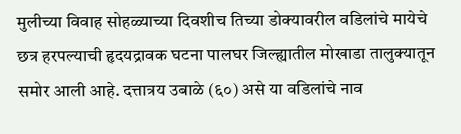मुलीच्या विवाह सोहळ्याच्या दिवशीच तिच्या डोक्यावरील वडिलांचे मायेचे छत्र हरपल्याची हृदयद्रावक घटना पालघर जिल्ह्यातील मोखाडा तालुक्यातून समोर आली आहे. दत्तात्रय उबाळे (६०) असे या वडिलांचे नाव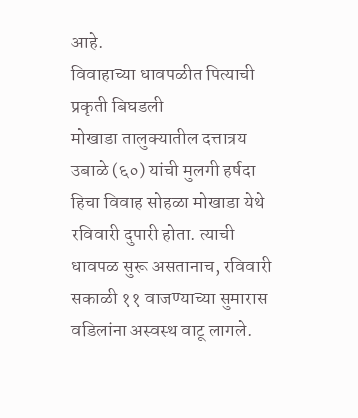आहे.
विवाहाच्या धावपळीत पित्याची प्रकृती बिघडली
मोखाडा तालुक्यातील दत्तात्रय उबाळे (६०) यांची मुलगी हर्षदा हिचा विवाह सोहळा मोखाडा येथे रविवारी दुपारी होता. त्याची धावपळ सुरू असतानाच, रविवारी सकाळी ११ वाजण्याच्या सुमारास वडिलांना अस्वस्थ वाटू लागले.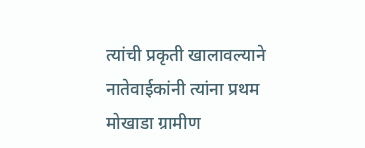त्यांची प्रकृती खालावल्याने नातेवाईकांनी त्यांना प्रथम मोखाडा ग्रामीण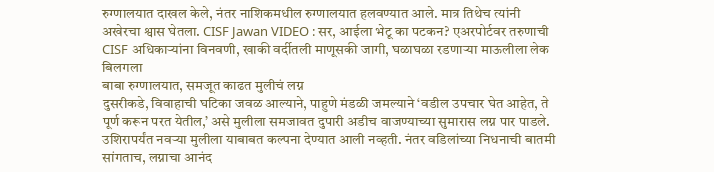रुग्णालयात दाखल केले, नंतर नाशिकमधील रुग्णालयात हलवण्यात आले. मात्र तिथेच त्यांनी अखेरचा श्वास घेतला. CISF Jawan VIDEO : सर, आईला भेटू का पटकन? एअरपोर्टवर तरुणाची CISF अधिकाऱ्यांना विनवणी, खाकी वर्दीतली माणूसकी जागी, घळाघळा रडणाऱ्या माऊलीला लेक बिलगला
बाबा रुग्णालयात, समजूत काढत मुलीचं लग्न
दुसरीकडे, विवाहाची घटिका जवळ आल्याने, पाहुणे मंडळी जमल्याने ‘वडील उपचार घेत आहेत, ते पूर्ण करून परत येतील,’ असे मुलीला समजावत दुपारी अडीच वाजण्याच्या सुमारास लग्न पार पाडले. उशिरापर्यंत नवऱ्या मुलीला याबाबत कल्पना देण्यात आली नव्हती. नंतर वडिलांच्या निधनाची बातमी सांगताच, लग्नाचा आनंद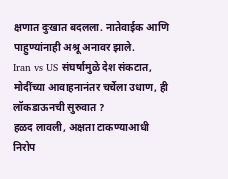क्षणात दुःखात बदलला. नातेवाईक आणि पाहुण्यांनाही अश्रू अनावर झाले.
Iran vs US संघर्षामुळे देश संकटात, मोदींच्या आवाहनानंतर चर्चेला उधाण, ही लॉकडाऊनची सुरुवात ?
हळद लावली, अक्षता टाकण्याआधी निरोप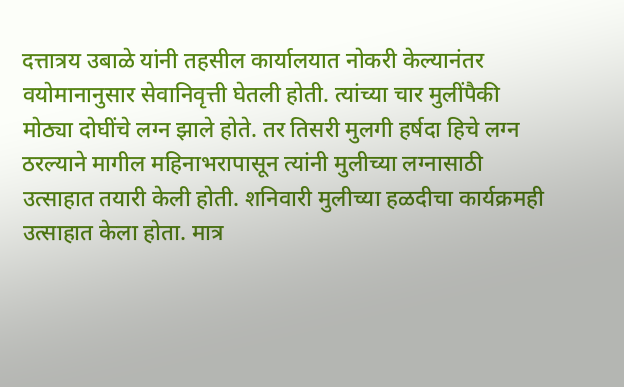दत्तात्रय उबाळे यांनी तहसील कार्यालयात नोकरी केल्यानंतर वयोमानानुसार सेवानिवृत्ती घेतली होती. त्यांच्या चार मुलींपैकी मोठ्या दोघींचे लग्न झाले होते. तर तिसरी मुलगी हर्षदा हिचे लग्न ठरल्याने मागील महिनाभरापासून त्यांनी मुलीच्या लग्नासाठी उत्साहात तयारी केली होती. शनिवारी मुलीच्या हळदीचा कार्यक्रमही उत्साहात केला होता. मात्र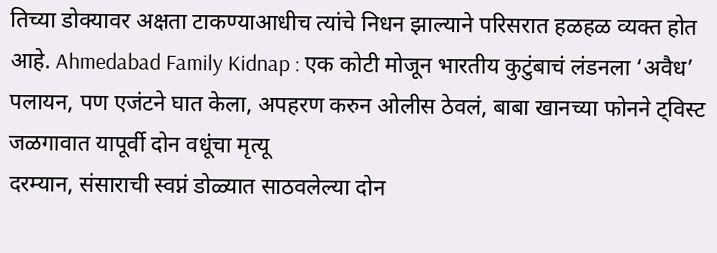तिच्या डोक्यावर अक्षता टाकण्याआधीच त्यांचे निधन झाल्याने परिसरात हळहळ व्यक्त होत आहे. Ahmedabad Family Kidnap : एक कोटी मोजून भारतीय कुटुंबाचं लंडनला ‘अवैध’ पलायन, पण एजंटने घात केला, अपहरण करुन ओलीस ठेवलं, बाबा खानच्या फोनने ट्विस्ट
जळगावात यापूर्वी दोन वधूंचा मृत्यू
दरम्यान, संसाराची स्वप्नं डोळ्यात साठवलेल्या दोन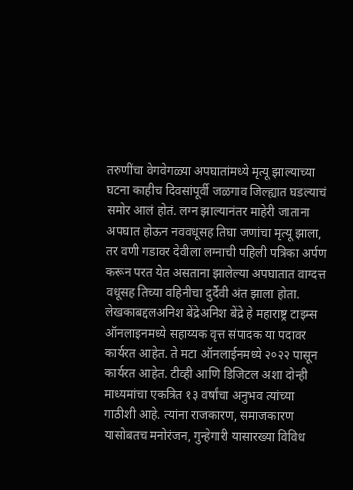तरुणींचा वेगवेगळ्या अपघातांमध्ये मृत्यू झाल्याच्या घटना काहीच दिवसांपूर्वी जळगाव जिल्ह्यात घडल्याचं समोर आलं होतं. लग्न झाल्यानंतर माहेरी जाताना अपघात होऊन नववधूसह तिघा जणांचा मृत्यू झाला, तर वणी गडावर देवीला लग्नाची पहिली पत्रिका अर्पण करून परत येत असताना झालेल्या अपघातात वाग्दत्त वधूसह तिच्या वहिनीचा दुर्दैवी अंत झाला होता.
लेखकाबद्दलअनिश बेंद्रेअनिश बेंद्रे हे महाराष्ट्र टाइम्स ऑनलाइनमध्ये सहाय्यक वृत्त संपादक या पदावर कार्यरत आहेत. ते मटा ऑनलाईनमध्ये २०२२ पासून कार्यरत आहेत. टीव्ही आणि डिजिटल अशा दोन्ही माध्यमांचा एकत्रित १३ वर्षांचा अनुभव त्यांच्या गाठीशी आहे. त्यांना राजकारण, समाजकारण यासोबतच मनोरंजन, गुन्हेगारी यासारख्या विविध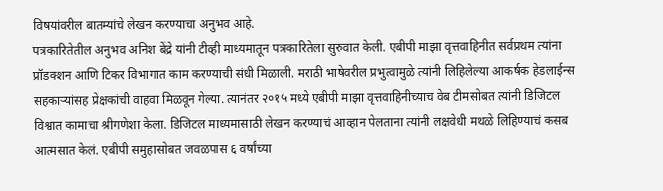विषयांवरील बातम्यांचे लेखन करण्याचा अनुभव आहे.
पत्रकारितेतील अनुभव अनिश बेंद्रे यांनी टीव्ही माध्यमातून पत्रकारितेला सुरुवात केली. एबीपी माझा वृत्तवाहिनीत सर्वप्रथम त्यांना प्रॉडक्शन आणि टिकर विभागात काम करण्याची संधी मिळाली. मराठी भाषेवरील प्रभुत्वामुळे त्यांनी लिहिलेल्या आकर्षक हेडलाईन्स सहकाऱ्यांसह प्रेक्षकांची वाहवा मिळवून गेल्या. त्यानंतर २०१५ मध्ये एबीपी माझा वृत्तवाहिनीच्याच वेब टीमसोबत त्यांनी डिजिटल विश्वात कामाचा श्रीगणेशा केला. डिजिटल माध्यमासाठी लेखन करण्याचं आव्हान पेलताना त्यांनी लक्षवेधी मथळे लिहिण्याचं कसब आत्मसात केलं. एबीपी समुहासोबत जवळपास ६ वर्षांच्या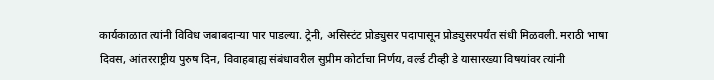कार्यकाळात त्यांनी विविध जबाबदाऱ्या पार पाडल्या. ट्रेनी, असिस्टंट प्रोड्युसर पदापासून प्रोड्युसरपर्यंत संधी मिळवली. मराठी भाषा दिवस, आंतरराष्ट्रीय पुरुष दिन, विवाहबाह्य संबंधावरील सुप्रीम कोर्टाचा निर्णय, वर्ल्ड टीव्ही डे यासारख्या विषयांवर त्यांनी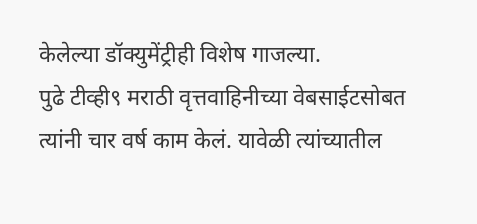केलेल्या डॉक्युमेंट्रीही विशेष गाजल्या.
पुढे टीव्ही९ मराठी वृत्तवाहिनीच्या वेबसाईटसोबत त्यांनी चार वर्ष काम केलं. यावेळी त्यांच्यातील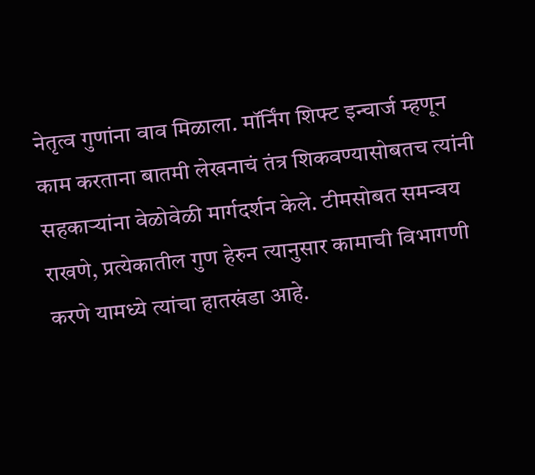नेतृत्व गुणांना वाव मिळाला. मॉर्निंग शिफ्ट इन्चार्ज म्हणून काम करताना बातमी लेखनाचं तंत्र शिकवण्यासोबतच त्यांनी सहकाऱ्यांना वेळोवेळी मार्गदर्शन केले. टीमसोबत समन्वय राखणे, प्रत्येकातील गुण हेरुन त्यानुसार कामाची विभागणी करणे यामध्ये त्यांचा हातखंडा आहे.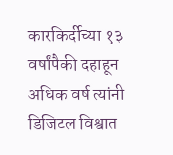कारकिर्दीच्या १३ वर्षांपैकी दहाहून अधिक वर्ष त्यांनी डिजिटल विश्वात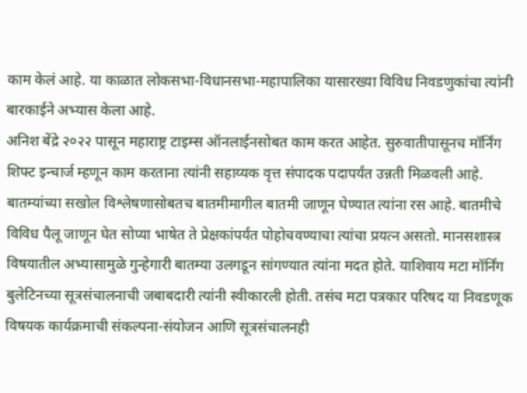काम केलं आहे. या काळात लोकसभा-विधानसभा-महापालिका यासारख्या विविध निवडणुकांचा त्यांनी बारकाईने अभ्यास केला आहे.
अनिश बेंद्रे २०२२ पासून महाराष्ट्र टाइम्स ऑनलाईनसोबत काम करत आहेत. सुरुवातीपासूनच मॉर्निंग शिफ्ट इन्चार्ज म्हणून काम करताना त्यांनी सहाय्यक वृत्त संपादक पदापर्यंत उन्नती मिळवली आहे. बातम्यांच्या सखोल विश्लेषणासोबतच बातमीमागील बातमी जाणून घेण्यात त्यांना रस आहे. बातमीचे विविध पैलू जाणून घेत सोप्या भाषेत ते प्रेक्षकांपर्यंत पोहोचवण्याचा त्यांचा प्रयत्न असतो. मानसशास्त्र विषयातील अभ्यासामुळे गुन्हेगारी बातम्या उलगडून सांगण्यात त्यांना मदत होते. याशिवाय मटा मॉर्निंग बुलेटिनच्या सूत्रसंचालनाची जबाबदारी त्यांनी स्वीकारली होती. तसंच मटा पत्रकार परिषद या निवडणूक विषयक कार्यक्रमाची संकल्पना-संयोजन आणि सूत्रसंचालनही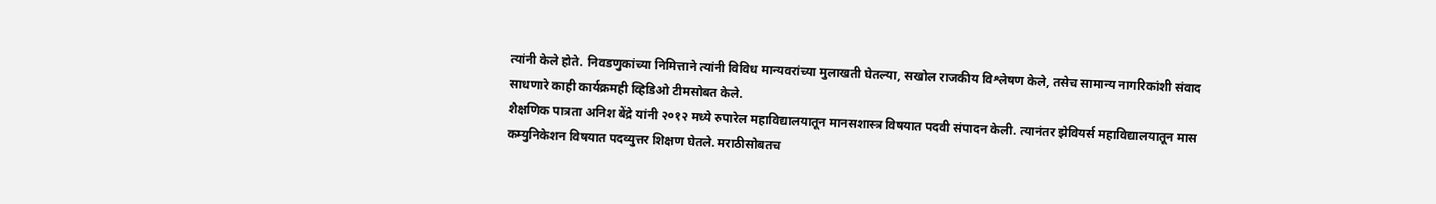त्यांनी केले होते. निवडणुकांच्या निमित्ताने त्यांनी विविध मान्यवरांच्या मुलाखती घेतल्या, सखोल राजकीय विश्लेषण केले, तसेच सामान्य नागरिकांशी संवाद साधणारे काही कार्यक्रमही व्हिडिओ टीमसोबत केले.
शैक्षणिक पात्रता अनिश बेंद्रे यांनी २०१२ मध्ये रुपारेल महाविद्यालयातून मानसशास्त्र विषयात पदवी संपादन केली. त्यानंतर झेवियर्स महाविद्यालयातून मास कम्युनिकेशन विषयात पदव्युत्तर शिक्षण घेतले. मराठीसोबतच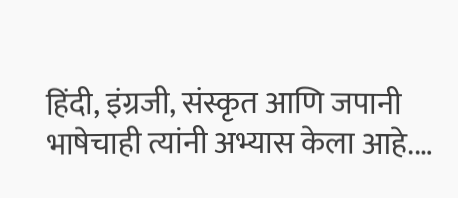हिंदी, इंग्रजी, संस्कृत आणि जपानी भाषेचाही त्यांनी अभ्यास केला आहे.…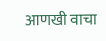आणखी वाचा